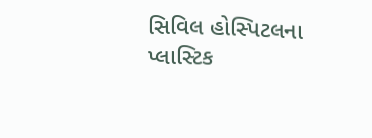સિવિલ હોસ્પિટલના પ્લાસ્ટિક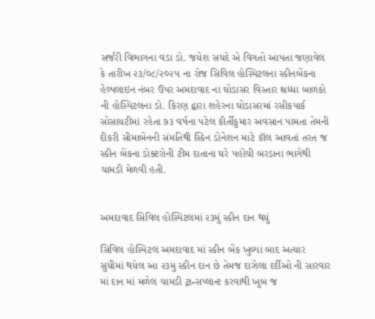સર્જરી વિભાગના વડા ડો. જયેશ સચદે એ વિગતો આપતા જણાવેલ કે તારીખ ૨૩/૦૮/૨૦૨૫ ના રોજ સિવિલ હોસ્પિટલના સ્કીનબેંકના હેલ્પલાઇન નંબર ઉપર અમદાવાદ ના ઘોડાસર વિસ્તાર શ્રધ્ધા બાળકો ની હોસ્પિટલના ડો. કિરણ દ્વારા શહેરના ઘોડાસરમાં રસીકપાર્ક સોસાયટીમાં રહેતા ૭૩ વર્ષના પટેલ કીર્તીકુમાર અવસાન પામતા તેમની દીકરી સીમાબેનની સંમતિથી સ્કિન ડોનેશન માટે કૉલ આવતાં તરત જ સ્કીન બેંકના ડોક્ટરોની ટીમ દાતાના ઘરે પહોંચી બરડાના ભાગેથી ચામડી મેળવી હતી.


અમદાવાદ સિવિલ હોસ્પિટલમાં ૨૩મું સ્કીન દાન થયું

સિવિલ હોસ્પિટલ અમદાવાદ માં સ્કીન બેંક ખુલ્યા બાદ અત્યાર સુધીમાં થયેલ આ ૨૩મુ સ્કીન દાન છે તેમજ દાઝેલા દર્દીઓ ની સારવાર માં દાન માં મળેલ ચામડી ટ્રાન્સપ્લાન્ટ કરવાથી ખુબ જ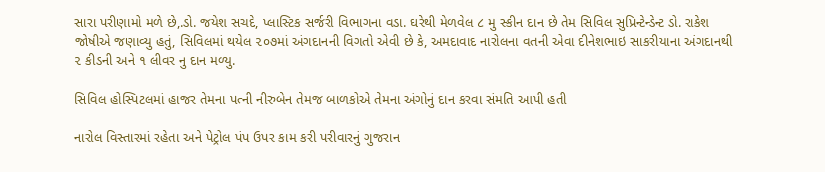સારા પરીણામો મળે છે,.ડો. જયેશ સચદે, પ્લાસ્ટિક સર્જરી વિભાગના વડા. ઘરેથી મેળવેલ ૮ મુ સ્કીન દાન છે તેમ સિવિલ સુપ્રિન્ટેન્ડેન્ટ ડો. રાકેશ જોષીએ જણાવ્યુ હતું, સિવિલમાં થયેલ ૨૦૭માં અંગદાનની વિગતો એવી છે કે, અમદાવાદ નારોલના વતની એવા દીનેશભાઇ સાકરીયાના અંગદાનથી ૨ કીડની અને ૧ લીવર નુ દાન મળ્યુ.

સિવિલ હોસ્પિટલમાં હાજર તેમના પત્ની નીરુબેન તેમજ બાળકોએ તેમના અંગોનું દાન કરવા સંમતિ આપી હતી

નારોલ વિસ્તારમાં રહેતા અને પેટ્રોલ પંપ ઉપર કામ કરી પરીવારનું ગુજરાન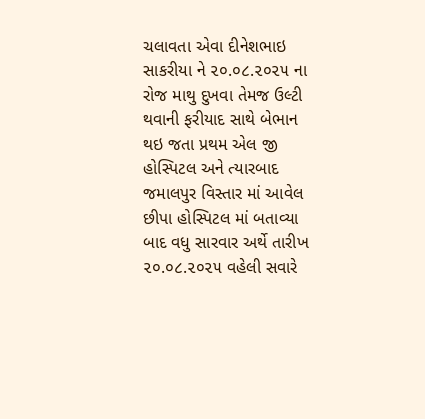ચલાવતા એવા દીનેશભાઇ સાકરીયા ને ૨૦.૦૮.૨૦૨૫ ના રોજ માથુ દુખવા તેમજ ઉલ્ટી થવાની ફરીયાદ સાથે બેભાન થઇ જતા પ્રથમ એલ જી હોસ્પિટલ અને ત્યારબાદ જમાલપુર વિસ્તાર માં આવેલ છીપા હોસ્પિટલ માં બતાવ્યા બાદ વધુ સારવાર અર્થે તારીખ ૨૦.૦૮.૨૦૨૫ વહેલી સવારે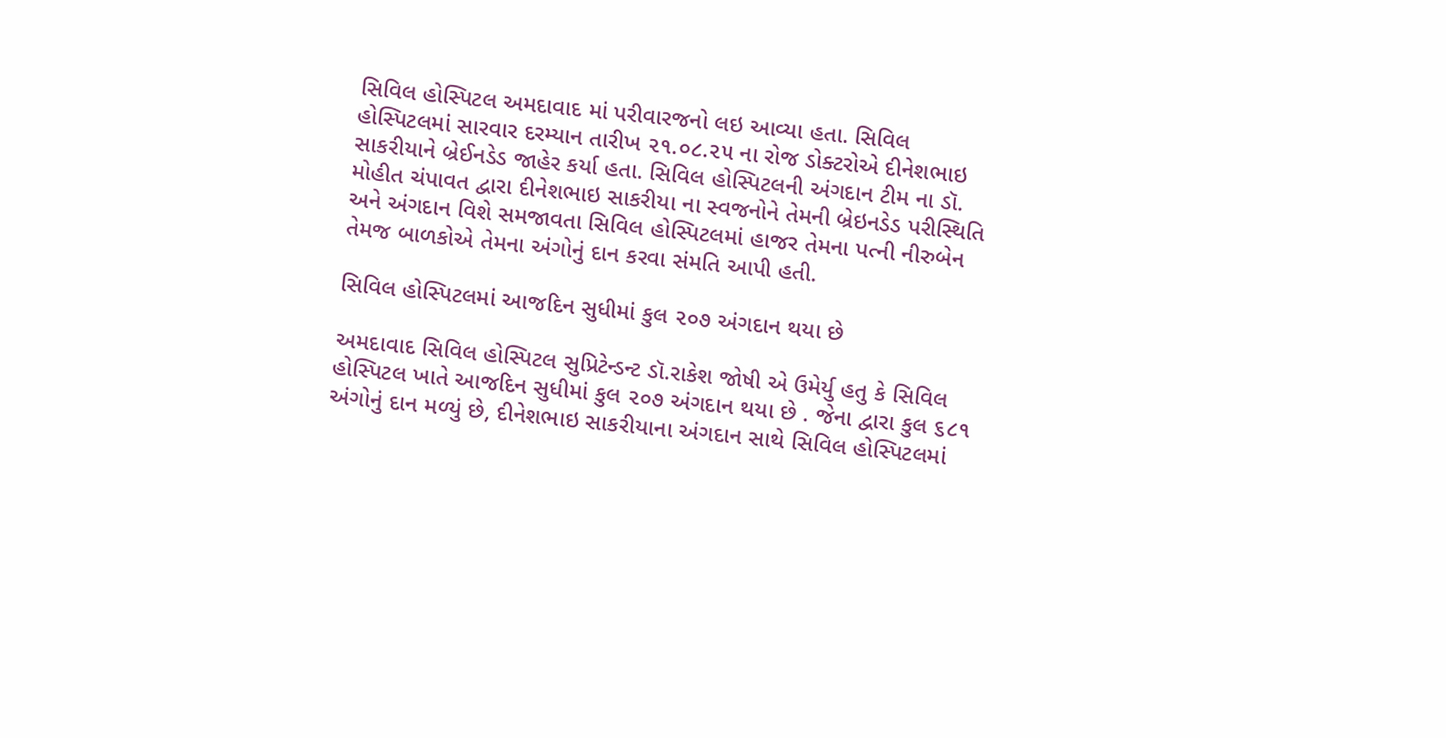સિવિલ હોસ્પિટલ અમદાવાદ માં પરીવારજનો લઇ આવ્યા હતા. સિવિલ હોસ્પિટલમાં સારવાર દરમ્યાન તારીખ ૨૧.૦૮.૨૫ ના રોજ ડોક્ટરોએ દીનેશભાઇ સાકરીયાને બ્રેઈનડેડ જાહેર કર્યા હતા. સિવિલ હોસ્પિટલની અંગદાન ટીમ ના ડૉ. મોહીત ચંપાવત દ્વારા દીનેશભાઇ સાકરીયા ના સ્વજનોને તેમની બ્રેઇનડેડ પરીસ્થિતિ અને અંગદાન વિશે સમજાવતા સિવિલ હોસ્પિટલમાં હાજર તેમના પત્ની નીરુબેન તેમજ બાળકોએ તેમના અંગોનું દાન કરવા સંમતિ આપી હતી.

સિવિલ હોસ્પિટલમાં આજદિન સુધીમાં કુલ ૨૦૭ અંગદાન થયા છે

અમદાવાદ સિવિલ હોસ્પિટલ સુપ્રિટેન્ડન્ટ ડૉ.રાકેશ જોષી એ ઉમેર્યુ હતુ કે સિવિલ હોસ્પિટલ ખાતે આજદિન સુધીમાં કુલ ૨૦૭ અંગદાન થયા છે . જેના દ્વારા કુલ ૬૮૧ અંગોનું દાન મળ્યું છે, દીનેશભાઇ સાકરીયાના અંગદાન સાથે સિવિલ હોસ્પિટલમાં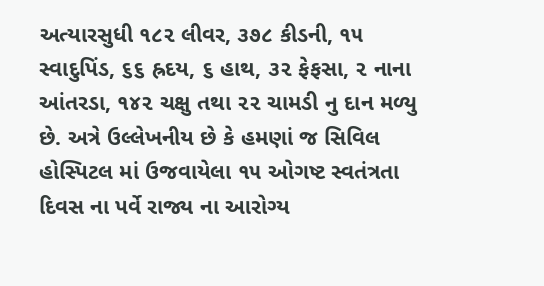અત્યારસુધી ૧૮૨ લીવર, ૩૭૮ કીડની, ૧૫ સ્વાદુપિંડ, ૬૬ હ્રદય, ૬ હાથ, ૩૨ ફેફસા, ૨ નાના આંતરડા, ૧૪૨ ચક્ષુ તથા ૨૨ ચામડી નુ દાન મળ્યુ છે. અત્રે ઉલ્લેખનીય છે કે હમણાં જ સિવિલ હોસ્પિટલ માં ઉજવાયેલા ૧૫ ઓગષ્ટ સ્વતંત્રતા દિવસ ના પર્વે રાજ્ય ના આરોગ્ય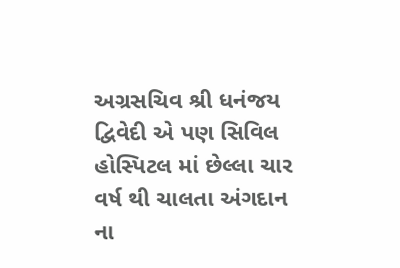અગ્રસચિવ શ્રી ધનંજય દ્વિવેદી એ પણ સિવિલ હોસ્પિટલ માં છેલ્લા ચાર વર્ષ થી ચાલતા અંગદાન ના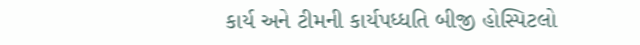કાર્ય અને ટીમની કાર્યપધ્ધતિ બીજી હોસ્પિટલો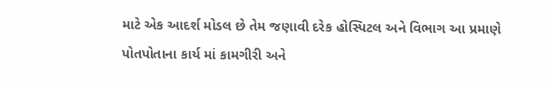માટે એક આદર્શ મોડલ છે તેમ જણાવી દરેક હોસ્પિટલ અને વિભાગ આ પ્રમાણે પોતપોતાના કાર્ય માં કામગીરી અને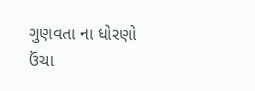ગુણવતા ના ધોરણો ઉંચા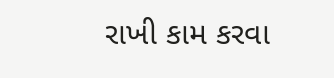રાખી કામ કરવા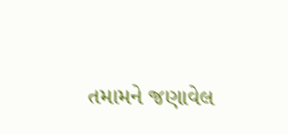તમામને જણાવેલ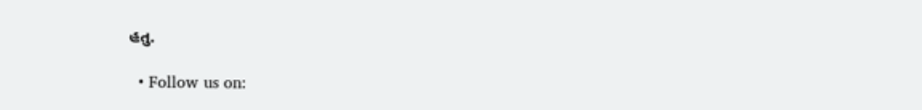હતુ.

  • Follow us on: